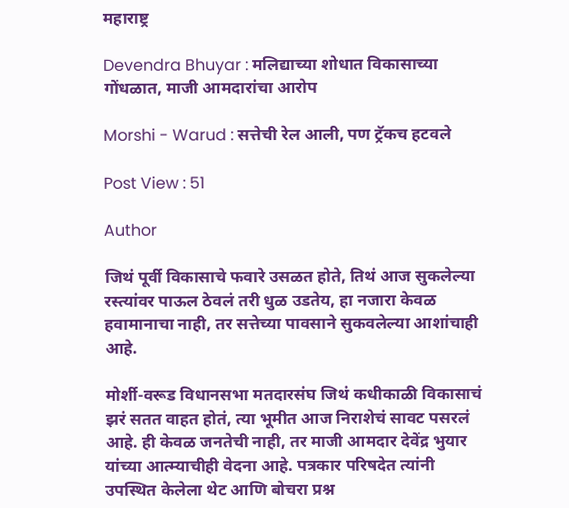महाराष्ट्र

Devendra Bhuyar : मलिद्याच्या शोधात विकासाच्या गोंधळात, माजी आमदारांचा आरोप

Morshi - Warud : सत्तेची रेल आली, पण ट्रॅकच हटवले

Post View : 51

Author

जिथं पूर्वी विकासाचे फवारे उसळत होते, तिथं आज सुकलेल्या रस्त्यांवर पाऊल ठेवलं तरी धुळ उडतेय, हा नजारा केवळ हवामानाचा नाही, तर सत्तेच्या पावसाने सुकवलेल्या आशांचाही आहे.

मोर्शी-वरूड विधानसभा मतदारसंघ जिथं कधीकाळी विकासाचं झरं सतत वाहत होतं, त्या भूमीत आज निराशेचं सावट पसरलं आहे. ही केवळ जनतेची नाही, तर माजी आमदार देवेंद्र भुयार यांच्या आत्म्याचीही वेदना आहे. पत्रकार परिषदेत त्यांनी उपस्थित केलेला थेट आणि बोचरा प्रश्न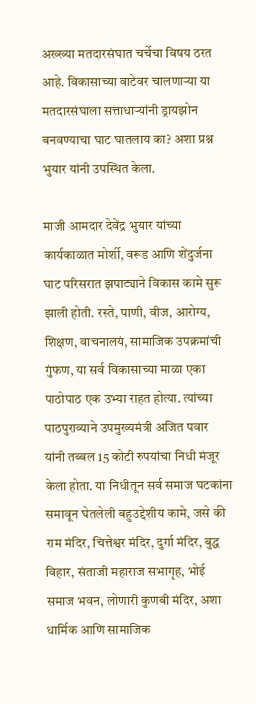अख्ख्या मतदारसंघात चर्चेचा विषय ठरत आहे. विकासाच्या वाटेवर चालणाऱ्या या मतदारसंघाला सत्ताधाऱ्यांनी ड्रायझोन बनवण्याचा घाट घातलाय का? अशा प्रश्न भुयार यांनी उपस्थित केला.

माजी आमदार देवेंद्र भुयार यांच्या कार्यकाळात मोर्शी, वरूड आणि शेंदुर्जना घाट परिसरात झपाट्याने विकास कामे सुरू झाली होती. रस्ते, पाणी, वीज, आरोग्य, शिक्षण, वाचनालयं, सामाजिक उपक्रमांची गुंफण, या सर्व विकासाच्या माळा एका पाठोपाठ एक उभ्या राहत होत्या. त्यांच्या पाठपुराव्याने उपमुख्यमंत्री अजित पवार यांनी तब्बल 15 कोटी रुपयांचा निधी मंजूर केला होता. या निधीतून सर्व समाज घटकांना समावून घेतलेली बहुउद्देशीय कामे, जसे की राम मंदिर, चित्तेश्वर मंदिर, दुर्गा मंदिर, बुद्ध विहार, संताजी महाराज सभागृह, भोई समाज भवन, लोणारी कुणबी मंदिर, अशा धार्मिक आणि सामाजिक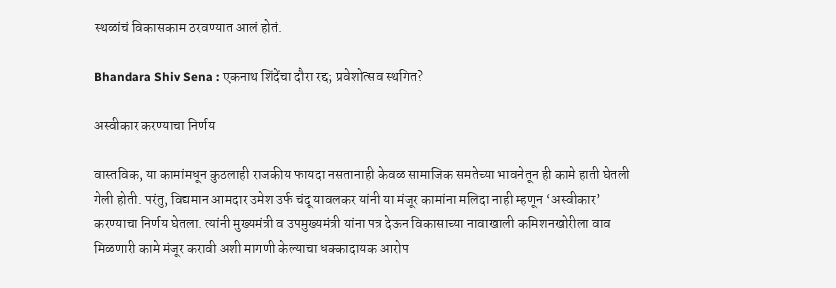स्थळांचं विकासकाम ठरवण्यात आलं होतं.

Bhandara Shiv Sena : एकनाथ शिंदेंचा दौरा रद्द; प्रवेशोत्सव स्थगित?

अस्वीकार करण्याचा निर्णय

वास्तविक, या कामांमधून कुठलाही राजकीय फायदा नसतानाही केवळ सामाजिक समतेच्या भावनेतून ही कामे हाती घेतली गेली होती. परंतु, विद्यमान आमदार उमेश उर्फ चंदू यावलकर यांनी या मंजूर कामांना मलिदा नाही म्हणून ‘अस्वीकार’ करण्याचा निर्णय घेतला. त्यांनी मुख्यमंत्री व उपमुख्यमंत्री यांना पत्र देऊन विकासाच्या नावाखाली कमिशनखोरीला वाव मिळणारी कामे मंजूर करावी अशी मागणी केल्याचा धक्कादायक आरोप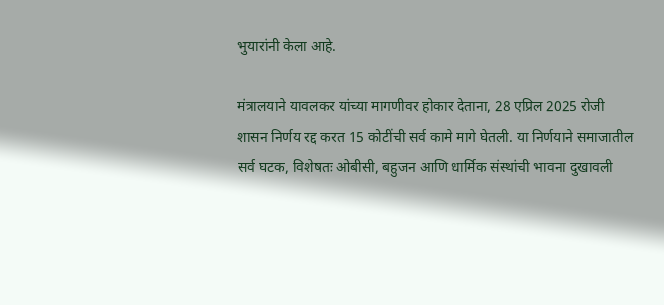भुयारांनी केला आहे.

मंत्रालयाने यावलकर यांच्या मागणीवर होकार देताना, 28 एप्रिल 2025 रोजी शासन निर्णय रद्द करत 15 कोटींची सर्व कामे मागे घेतली. या निर्णयाने समाजातील सर्व घटक, विशेषतः ओबीसी, बहुजन आणि धार्मिक संस्थांची भावना दुखावली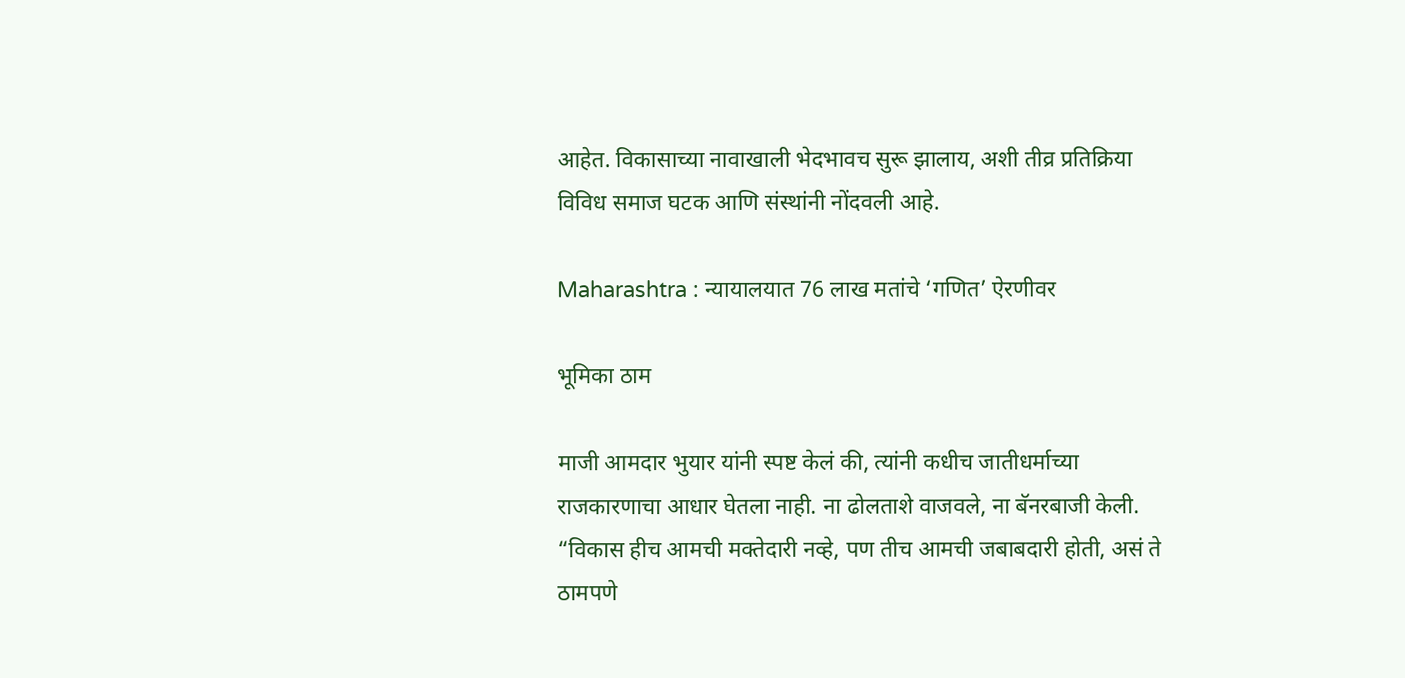आहेत. विकासाच्या नावाखाली भेदभावच सुरू झालाय, अशी तीव्र प्रतिक्रिया विविध समाज घटक आणि संस्थांनी नोंदवली आहे.

Maharashtra : न्यायालयात 76 लाख मतांचे ‘गणित’ ऐरणीवर

भूमिका ठाम

माजी आमदार भुयार यांनी स्पष्ट केलं की, त्यांनी कधीच जातीधर्माच्या राजकारणाचा आधार घेतला नाही. ना ढोलताशे वाजवले, ना बॅनरबाजी केली. “विकास हीच आमची मक्तेदारी नव्हे, पण तीच आमची जबाबदारी होती, असं ते ठामपणे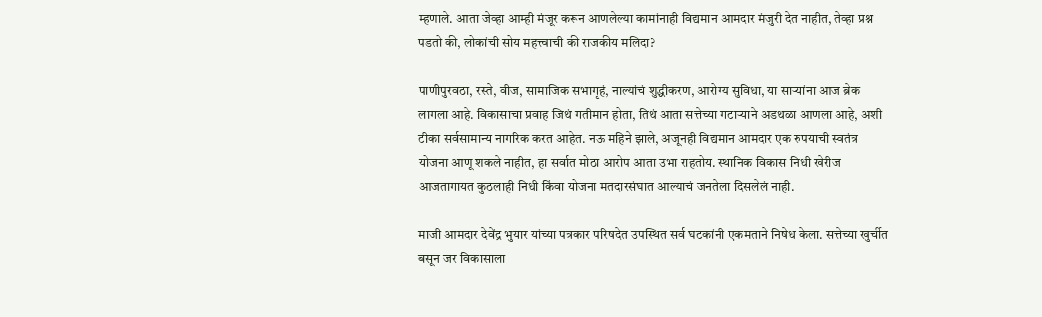म्हणाले. आता जेव्हा आम्ही मंजूर करून आणलेल्या कामांनाही विद्यमान आमदार मंजुरी देत नाहीत, तेव्हा प्रश्न पडतो की, लोकांची सोय महत्त्वाची की राजकीय मलिदा?

पाणीपुरवठा, रस्ते, वीज, सामाजिक सभागृहं, नाल्यांचं शुद्धीकरण, आरोग्य सुविधा, या साऱ्यांना आज ब्रेक लागला आहे. विकासाचा प्रवाह जिथं गतीमान होता, तिथं आता सत्तेच्या गटाऱ्याने अडथळा आणला आहे, अशी टीका सर्वसामान्य नागरिक करत आहेत. नऊ महिने झाले, अजूनही विद्यमान आमदार एक रुपयाची स्वतंत्र योजना आणू शकले नाहीत, हा सर्वात मोठा आरोप आता उभा राहतोय. स्थानिक विकास निधी खेरीज आजतागायत कुठलाही निधी किंवा योजना मतदारसंघात आल्याचं जनतेला दिसलेलं नाही.

माजी आमदार देवेंद्र भुयार यांच्या पत्रकार परिषदेत उपस्थित सर्व घटकांनी एकमताने निषेध केला. सत्तेच्या खुर्चीत बसून जर विकासाला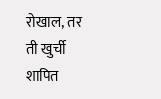रोखाल, तर ती खुर्ची शापित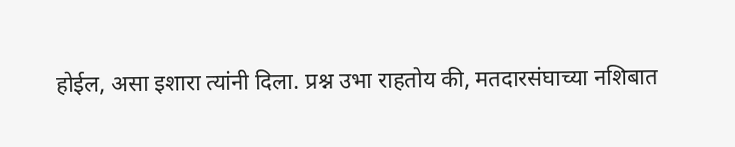होईल, असा इशारा त्यांनी दिला. प्रश्न उभा राहतोय की, मतदारसंघाच्या नशिबात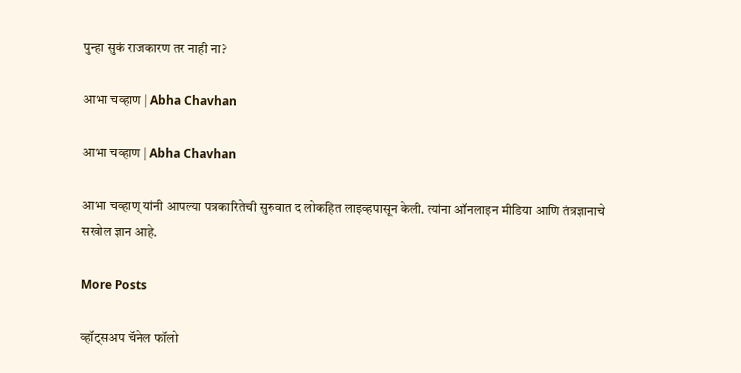पुन्हा सुकं राजकारण तर नाही ना?

आभा चव्हाण | Abha Chavhan

आभा चव्हाण | Abha Chavhan

आभा चव्हाण् यांनी आपल्या पत्रकारितेची सुरुवात द लोकहित लाइव्हपासून केली. त्यांना ऑनलाइन मीडिया आणि तंत्रज्ञानाचे सखोल ज्ञान आहे.

More Posts

व्हॉट्सअप चॅनेल फॉलो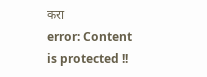करा
error: Content is protected !!